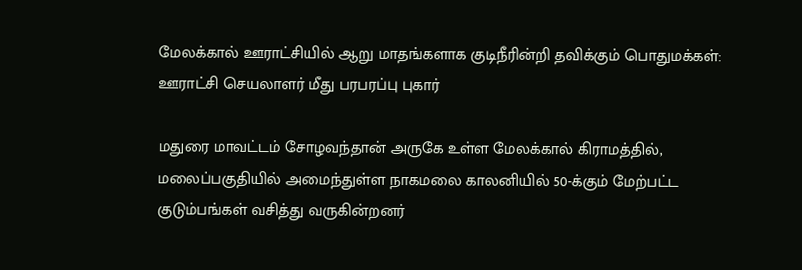மேலக்கால் ஊராட்சியில் ஆறு மாதங்களாக குடிநீரின்றி தவிக்கும் பொதுமக்கள்: ஊராட்சி செயலாளர் மீது பரபரப்பு புகார்

மதுரை மாவட்டம் சோழவந்தான் அருகே உள்ள மேலக்கால் கிராமத்தில், மலைப்பகுதியில் அமைந்துள்ள நாகமலை காலனியில் 50-க்கும் மேற்பட்ட குடும்பங்கள் வசித்து வருகின்றனர்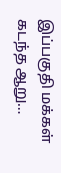இப்பகுதி மக்கள் கடந்த ஆறு…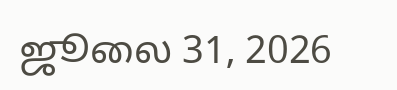ஜூலை 31, 2026